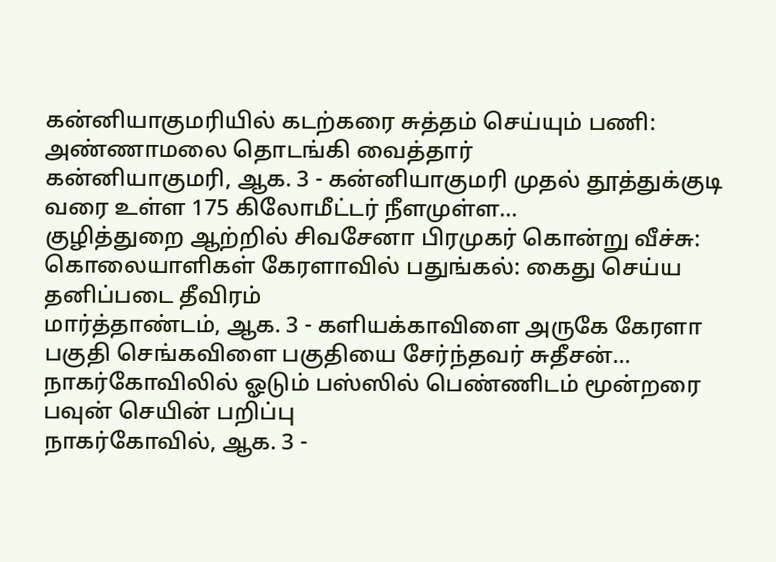கன்னியாகுமரியில் கடற்கரை சுத்தம் செய்யும் பணி: அண்ணாமலை தொடங்கி வைத்தார்
கன்னியாகுமரி, ஆக. 3 - கன்னியாகுமரி முதல் தூத்துக்குடி வரை உள்ள 175 கிலோமீட்டர் நீளமுள்ள…
குழித்துறை ஆற்றில் சிவசேனா பிரமுகர் கொன்று வீச்சு: கொலையாளிகள் கேரளாவில் பதுங்கல்: கைது செய்ய தனிப்படை தீவிரம்
மார்த்தாண்டம், ஆக. 3 - களியக்காவிளை அருகே கேரளா பகுதி செங்கவிளை பகுதியை சேர்ந்தவர் சுதீசன்…
நாகர்கோவிலில் ஓடும் பஸ்ஸில் பெண்ணிடம் மூன்றரை பவுன் செயின் பறிப்பு
நாகர்கோவில், ஆக. 3 -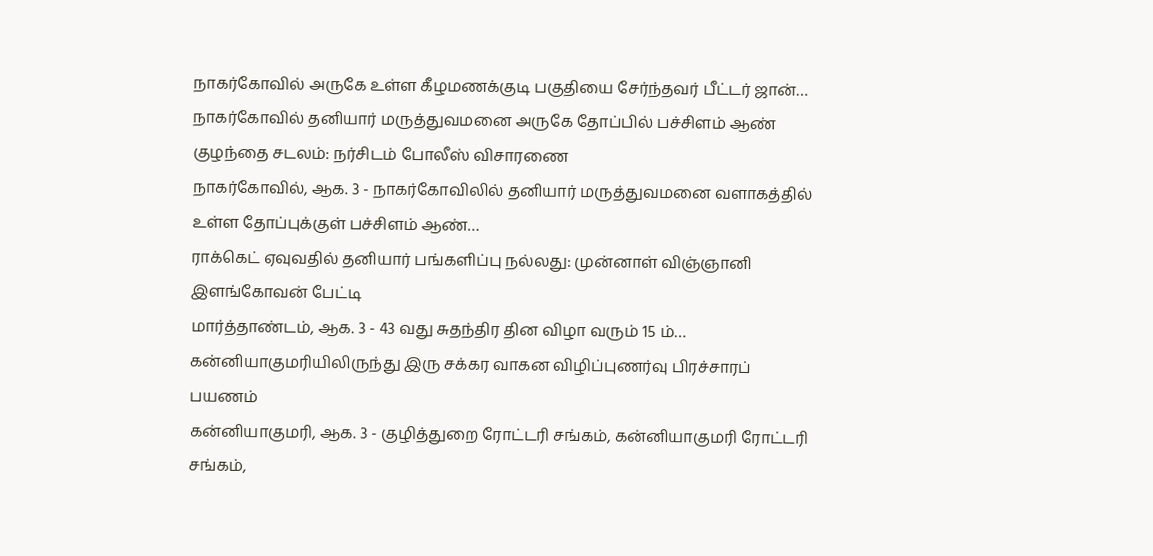நாகர்கோவில் அருகே உள்ள கீழமணக்குடி பகுதியை சேர்ந்தவர் பீட்டர் ஜான்…
நாகர்கோவில் தனியார் மருத்துவமனை அருகே தோப்பில் பச்சிளம் ஆண் குழந்தை சடலம்: நர்சிடம் போலீஸ் விசாரணை
நாகர்கோவில், ஆக. 3 - நாகர்கோவிலில் தனியார் மருத்துவமனை வளாகத்தில் உள்ள தோப்புக்குள் பச்சிளம் ஆண்…
ராக்கெட் ஏவுவதில் தனியார் பங்களிப்பு நல்லது: முன்னாள் விஞ்ஞானி இளங்கோவன் பேட்டி
மார்த்தாண்டம், ஆக. 3 - 43 வது சுதந்திர தின விழா வரும் 15 ம்…
கன்னியாகுமரியிலிருந்து இரு சக்கர வாகன விழிப்புணர்வு பிரச்சாரப் பயணம்
கன்னியாகுமரி, ஆக. 3 - குழித்துறை ரோட்டரி சங்கம், கன்னியாகுமரி ரோட்டரி சங்கம்,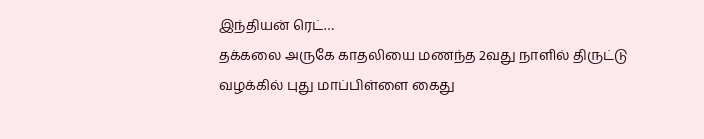இந்தியன் ரெட்…
தக்கலை அருகே காதலியை மணந்த 2வது நாளில் திருட்டு வழக்கில் புது மாப்பிள்ளை கைது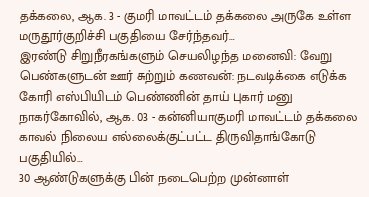தக்கலை, ஆக. 3 - குமரி மாவட்டம் தக்கலை அருகே உள்ள மருதூர்குறிச்சி பகுதியை சேர்ந்தவர்…
இரண்டு சிறுநீரகங்களும் செயலிழந்த மனைவி: வேறு பெண்களுடன் ஊர் சுற்றும் கணவன்: நடவடிக்கை எடுக்க கோரி எஸ்பியிடம் பெண்ணின் தாய் புகார் மனு
நாகர்கோவில், ஆக. 03 - கன்னியாகுமரி மாவட்டம் தக்கலை காவல் நிலைய எல்லைக்குட்பட்ட திருவிதாங்கோடு பகுதியில்…
30 ஆண்டுகளுக்கு பின் நடைபெற்ற முன்னாள்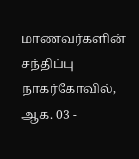மாணவர்களின் சந்திப்பு
நாகர்கோவில், ஆக. 03 -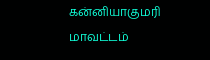கன்னியாகுமரி மாவட்டம்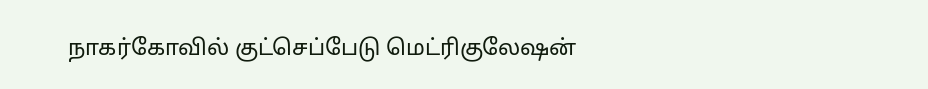நாகர்கோவில் குட்செப்பேடு மெட்ரிகுலேஷன்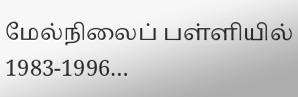மேல்நிலைப் பள்ளியில் 1983-1996…